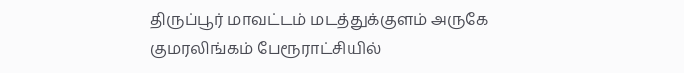திருப்பூர் மாவட்டம் மடத்துக்குளம் அருகே குமரலிங்கம் பேரூராட்சியில்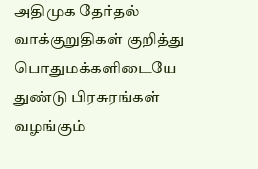அதிமுக தேர்தல் வாக்குறுதிகள் குறித்து பொதுமக்களிடையே துண்டு பிரசுரங்கள் வழங்கும்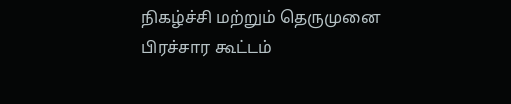நிகழ்ச்சி மற்றும் தெருமுனை பிரச்சார கூட்டம்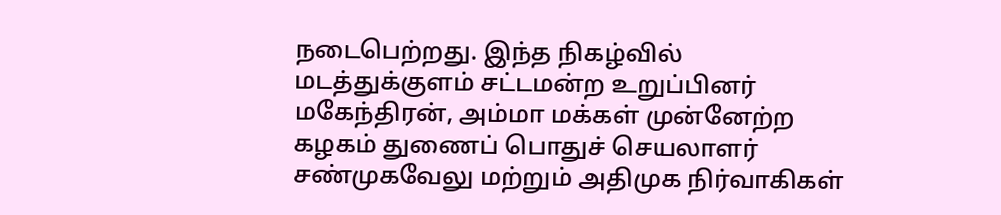நடைபெற்றது. இந்த நிகழ்வில் மடத்துக்குளம் சட்டமன்ற உறுப்பினர் மகேந்திரன், அம்மா மக்கள் முன்னேற்ற கழகம் துணைப் பொதுச் செயலாளர் சண்முகவேலு மற்றும் அதிமுக நிர்வாகிகள்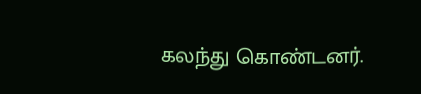கலந்து கொண்டனர்.